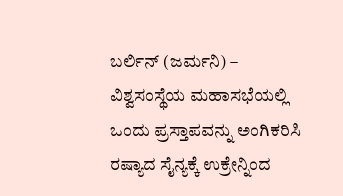ಬರ್ಲಿನ್ (ಜರ್ಮನಿ) – ವಿಶ್ವಸಂಸ್ಥೆಯ ಮಹಾಸಭೆಯಲ್ಲಿ ಒಂದು ಪ್ರಸ್ತಾಪವನ್ನು ಅಂಗಿಕರಿಸಿ ರಷ್ಯಾದ ಸೈನ್ಯಕ್ಕೆ ಉಕ್ರೇನ್ನಿಂದ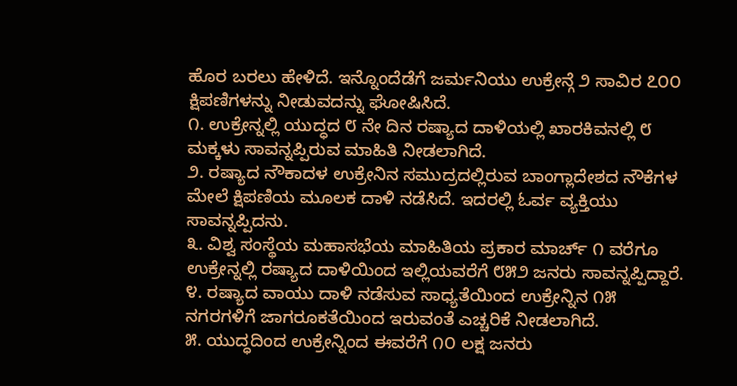ಹೊರ ಬರಲು ಹೇಳಿದೆ. ಇನ್ನೊಂದೆಡೆಗೆ ಜರ್ಮನಿಯು ಉಕ್ರೇನ್ಗೆ ೨ ಸಾವಿರ ೭೦೦ ಕ್ಷಿಪಣಿಗಳನ್ನು ನೀಡುವದನ್ನು ಘೋಷಿಸಿದೆ.
೧. ಉಕ್ರೇನ್ನಲ್ಲಿ ಯುದ್ಧದ ೮ ನೇ ದಿನ ರಷ್ಯಾದ ದಾಳಿಯಲ್ಲಿ ಖಾರಕಿವನಲ್ಲಿ ೮ ಮಕ್ಕಳು ಸಾವನ್ನಪ್ಪಿರುವ ಮಾಹಿತಿ ನೀಡಲಾಗಿದೆ.
೨. ರಷ್ಯಾದ ನೌಕಾದಳ ಉಕ್ರೇನಿನ ಸಮುದ್ರದಲ್ಲಿರುವ ಬಾಂಗ್ಲಾದೇಶದ ನೌಕೆಗಳ ಮೇಲೆ ಕ್ಷಿಪಣಿಯ ಮೂಲಕ ದಾಳಿ ನಡೆಸಿದೆ. ಇದರಲ್ಲಿ ಓರ್ವ ವ್ಯಕ್ತಿಯು ಸಾವನ್ನಪ್ಪಿದನು.
೩. ವಿಶ್ವ ಸಂಸ್ಥೆಯ ಮಹಾಸಭೆಯ ಮಾಹಿತಿಯ ಪ್ರಕಾರ ಮಾರ್ಚ್ ೧ ವರೆಗೂ ಉಕ್ರೇನ್ನಲ್ಲಿ ರಷ್ಯಾದ ದಾಳಿಯಿಂದ ಇಲ್ಲಿಯವರೆಗೆ ೮೫೨ ಜನರು ಸಾವನ್ನಪ್ಪಿದ್ದಾರೆ.
೪. ರಷ್ಯಾದ ವಾಯು ದಾಳಿ ನಡೆಸುವ ಸಾಧ್ಯತೆಯಿಂದ ಉಕ್ರೇನ್ನಿನ ೧೫ ನಗರಗಳಿಗೆ ಜಾಗರೂಕತೆಯಿಂದ ಇರುವಂತೆ ಎಚ್ಚರಿಕೆ ನೀಡಲಾಗಿದೆ.
೫. ಯುದ್ಧದಿಂದ ಉಕ್ರೇನ್ನಿಂದ ಈವರೆಗೆ ೧೦ ಲಕ್ಷ ಜನರು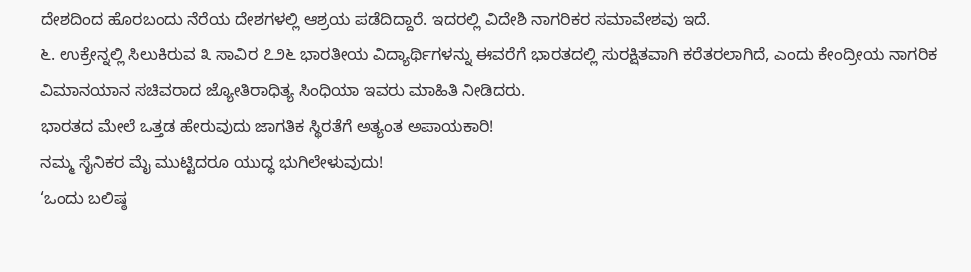ದೇಶದಿಂದ ಹೊರಬಂದು ನೆರೆಯ ದೇಶಗಳಲ್ಲಿ ಆಶ್ರಯ ಪಡೆದಿದ್ದಾರೆ. ಇದರಲ್ಲಿ ವಿದೇಶಿ ನಾಗರಿಕರ ಸಮಾವೇಶವು ಇದೆ.
೬. ಉಕ್ರೇನ್ನಲ್ಲಿ ಸಿಲುಕಿರುವ ೩ ಸಾವಿರ ೭೨೬ ಭಾರತೀಯ ವಿದ್ಯಾರ್ಥಿಗಳನ್ನು ಈವರೆಗೆ ಭಾರತದಲ್ಲಿ ಸುರಕ್ಷಿತವಾಗಿ ಕರೆತರಲಾಗಿದೆ, ಎಂದು ಕೇಂದ್ರೀಯ ನಾಗರಿಕ ವಿಮಾನಯಾನ ಸಚಿವರಾದ ಜ್ಯೋತಿರಾಧಿತ್ಯ ಸಿಂಧಿಯಾ ಇವರು ಮಾಹಿತಿ ನೀಡಿದರು.
ಭಾರತದ ಮೇಲೆ ಒತ್ತಡ ಹೇರುವುದು ಜಾಗತಿಕ ಸ್ಥಿರತೆಗೆ ಅತ್ಯಂತ ಅಪಾಯಕಾರಿ!
ನಮ್ಮ ಸೈನಿಕರ ಮೈ ಮುಟ್ಟಿದರೂ ಯುದ್ಧ ಭುಗಿಲೇಳುವುದು!
‘ಒಂದು ಬಲಿಷ್ಠ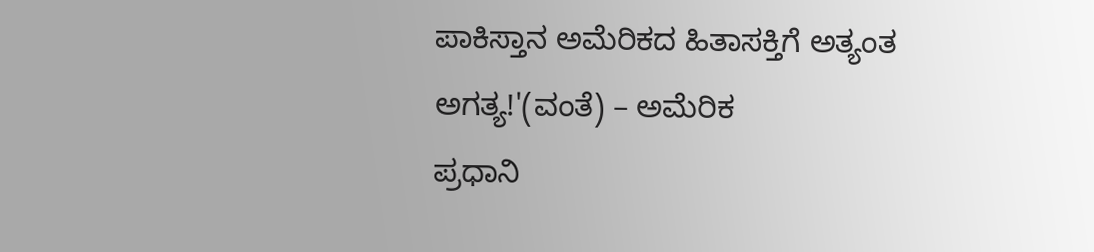ಪಾಕಿಸ್ತಾನ ಅಮೆರಿಕದ ಹಿತಾಸಕ್ತಿಗೆ ಅತ್ಯಂತ ಅಗತ್ಯ!'(ವಂತೆ) – ಅಮೆರಿಕ
ಪ್ರಧಾನಿ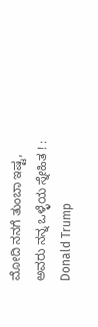ಮೋದಿ ನನಗೆ ತುಂಬಾ ಇಷ್ಟ, ಅವರು ನನ್ನ ಒಳ್ಳೆಯ ಸ್ನೇಹಿತ ! : Donald Trump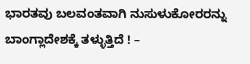ಭಾರತವು ಬಲವಂತವಾಗಿ ನುಸುಳುಕೋರರನ್ನು ಬಾಂಗ್ಲಾದೇಶಕ್ಕೆ ತಳ್ಳುತ್ತಿದೆ ! –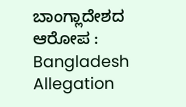ಬಾಂಗ್ಲಾದೇಶದ ಆರೋಪ : Bangladesh Allegation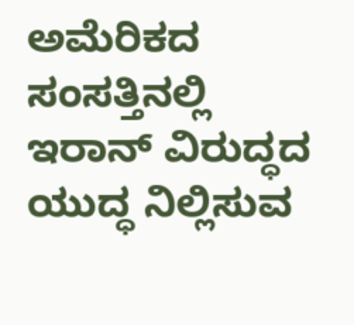ಅಮೆರಿಕದ ಸಂಸತ್ತಿನಲ್ಲಿ ಇರಾನ್ ವಿರುದ್ಧದ ಯುದ್ಧ ನಿಲ್ಲಿಸುವ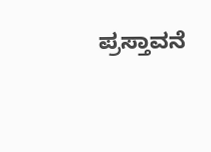ಪ್ರಸ್ತಾವನೆ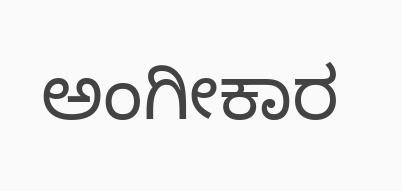ಅಂಗೀಕಾರ